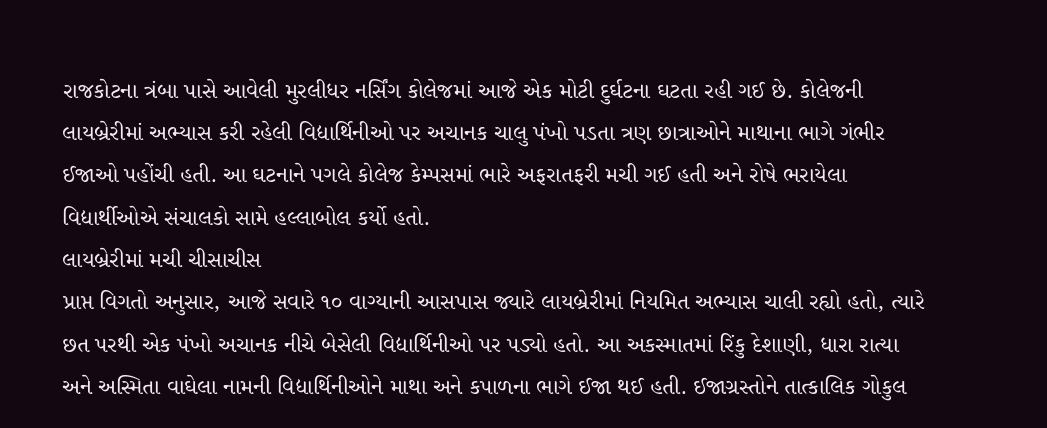રાજકોટના ત્રંબા પાસે આવેલી મુરલીધર નર્સિંગ કોલેજમાં આજે એક મોટી દુર્ઘટના ઘટતા રહી ગઈ છે. કોલેજની લાયબ્રેરીમાં અભ્યાસ કરી રહેલી વિદ્યાર્થિનીઓ પર અચાનક ચાલુ પંખો પડતા ત્રણ છાત્રાઓને માથાના ભાગે ગંભીર ઈજાઓ પહોંચી હતી. આ ઘટનાને પગલે કોલેજ કેમ્પસમાં ભારે અફરાતફરી મચી ગઈ હતી અને રોષે ભરાયેલા વિદ્યાર્થીઓએ સંચાલકો સામે હલ્લાબોલ કર્યો હતો.
લાયબ્રેરીમાં મચી ચીસાચીસ
પ્રાપ્ત વિગતો અનુસાર, આજે સવારે ૧૦ વાગ્યાની આસપાસ જ્યારે લાયબ્રેરીમાં નિયમિત અભ્યાસ ચાલી રહ્યો હતો, ત્યારે છત પરથી એક પંખો અચાનક નીચે બેસેલી વિદ્યાર્થિનીઓ પર પડ્યો હતો. આ અકસ્માતમાં રિંકુ દેશાણી, ધારા રાત્યા અને અસ્મિતા વાઘેલા નામની વિદ્યાર્થિનીઓને માથા અને કપાળના ભાગે ઈજા થઈ હતી. ઈજાગ્રસ્તોને તાત્કાલિક ગોકુલ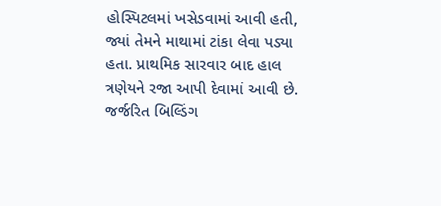હોસ્પિટલમાં ખસેડવામાં આવી હતી, જ્યાં તેમને માથામાં ટાંકા લેવા પડ્યા હતા. પ્રાથમિક સારવાર બાદ હાલ ત્રણેયને રજા આપી દેવામાં આવી છે.
જર્જરિત બિલ્ડિંગ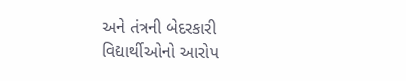અને તંત્રની બેદરકારી
વિદ્યાર્થીઓનો આરોપ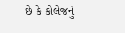છે કે કોલેજનું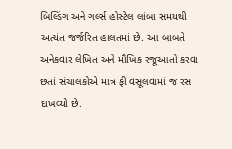બિલ્ડિંગ અને ગર્લ્સ હોસ્ટેલ લાંબા સમયથી અત્યંત જર્જરિત હાલતમાં છે. આ બાબતે અનેકવાર લેખિત અને મૌખિક રજૂઆતો કરવા છતાં સંચાલકોએ માત્ર ફી વસૂલવામાં જ રસ દાખવ્યો છે.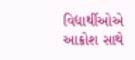વિદ્યાર્થીઓએ આક્રોશ સાથે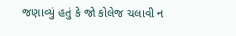જણાવ્યું હતું કે જો કોલેજ ચલાવી ન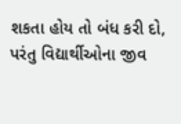શકતા હોય તો બંધ કરી દો, પરંતુ વિદ્યાર્થીઓના જીવ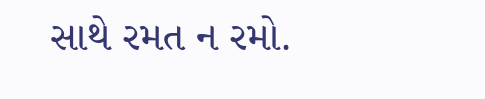સાથે રમત ન રમો.